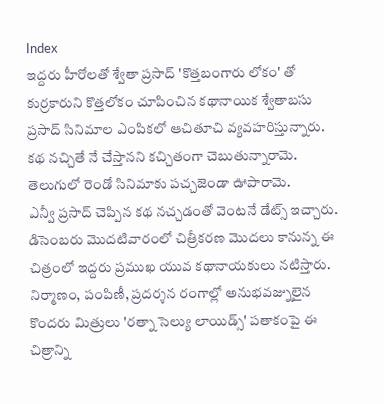Index
ఇద్దరు హీరోలతో శ్వేతా ప్రసాద్ 'కొత్తబంగారు లోకం' తో కుర్రకారుని కొత్తలోకం చూపించిన కథానాయిక శ్వేతాబసు ప్రసాద్ సినిమాల ఎంపికలో ఆచితూచి వ్యవహరిస్తున్నారు. కథ నచ్చితే నే చేస్తానని కచ్చితంగా చెబుతున్నారామె. తెలుగులో రెండో సినిమాకు పచ్చజెండా ఊపారామె.
ఎన్వీ ప్రసాద్ చెప్పిన కథ నచ్చడంతో వెంటనే డేట్స్ ఇచ్చారు. డిసెంబరు మొదటివారంలో చిత్రీకరణ మొదలు కానున్న ఈ చిత్రంలో ఇద్దరు ప్రముఖ యువ కథానాయకులు నటిస్తారు. నిర్మాణం, పంపిణీ, ప్రదర్శన రంగాల్లో అనుభవజ్నులైన కొందరు మిత్రులు 'రత్నా సెల్యు లాయిడ్స్' పతాకంపై ఈ చిత్రాన్ని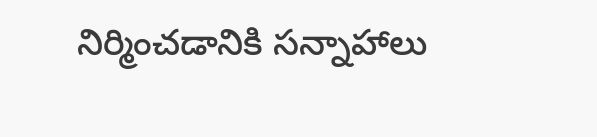నిర్మించడానికి సన్నాహాలు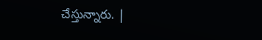చేస్తున్నారు. |